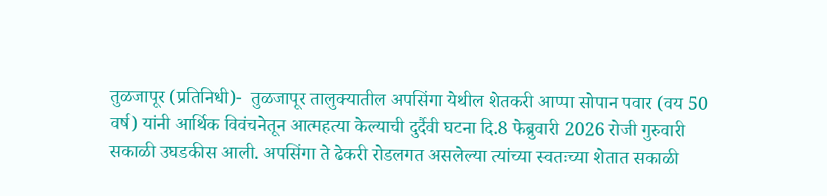तुळजापूर (प्रतिनिधी)-  तुळजापूर तालुक्यातील अपसिंगा येथील शेतकरी आप्पा सोपान पवार (वय 50 वर्ष) यांनी आर्थिक विवंचनेतून आत्महत्या केल्याची दुर्दैवी घटना दि.8 फेब्रुवारी 2026 रोजी गुरुवारी सकाळी उघडकीस आली. अपसिंगा ते ढेकरी रोडलगत असलेल्या त्यांच्या स्वतःच्या शेतात सकाळी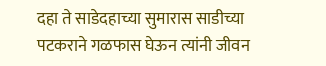दहा ते साडेदहाच्या सुमारास साडीच्या पटकराने गळफास घेऊन त्यांनी जीवन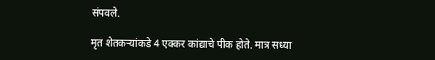संपवले.

मृत शेतकऱ्यांकडे 4 एक्कर कांद्याचे पीक होते. मात्र सध्या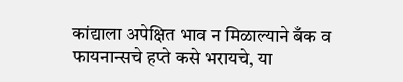कांद्याला अपेक्षित भाव न मिळाल्याने बँक व फायनान्सचे हप्ते कसे भरायचे, या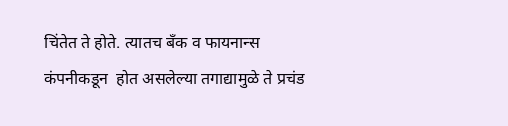चिंतेत ते होते. त्यातच बँक व फायनान्स कंपनीकडून  होत असलेल्या तगाद्यामुळे ते प्रचंड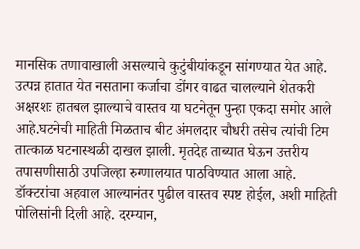मानसिक तणावाखाली असल्याचे कुटुंबीयांकडून सांगण्यात येत आहे. उत्पन्न हातात येत नसताना कर्जाचा डोंगर वाढत चालल्याने शेतकरी अक्षरशः हातबल झाल्याचे वास्तव या घटनेतून पुन्हा एकदा समोर आले आहे.घटनेची माहिती मिळताच बीट अंमलदार चौधरी तसेच त्यांची टिम तात्काळ घटनास्थळी दाखल झाली. मृतदेह ताब्यात घेऊन उत्तरीय तपासणीसाठी उपजिल्हा रुग्णालयात पाठविण्यात आला आहे. डॉक्टरांचा अहवाल आल्यानंतर पुढील वास्तव स्पष्ट होईल, अशी माहिती पोलिसांनी दिली आहे. दरम्यान,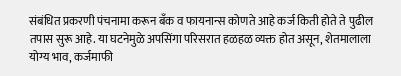संबंधित प्रकरणी पंचनामा करून बँक व फायनान्स कोणते आहे कर्ज किती होते ते पुढील तपास सुरू आहे. या घटनेमुळे अपसिंगा परिसरात हळहळ व्यक्त होत असून, शेतमालाला योग्य भाव, कर्जमाफी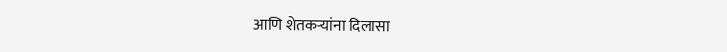आणि शेतकऱ्यांना दिलासा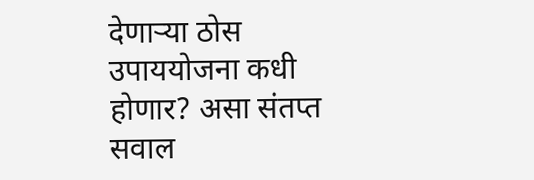देणाऱ्या ठोस उपाययोजना कधी होणार? असा संतप्त सवाल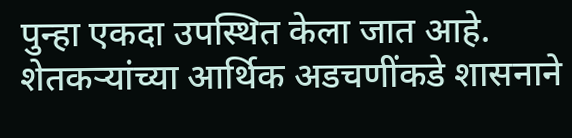पुन्हा एकदा उपस्थित केला जात आहे. शेतकऱ्यांच्या आर्थिक अडचणींकडे शासनाने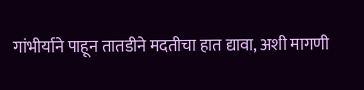गांभीर्याने पाहून तातडीने मदतीचा हात द्यावा, अशी मागणी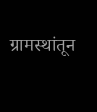ग्रामस्थांतून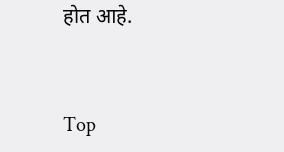होत आहे.


Top